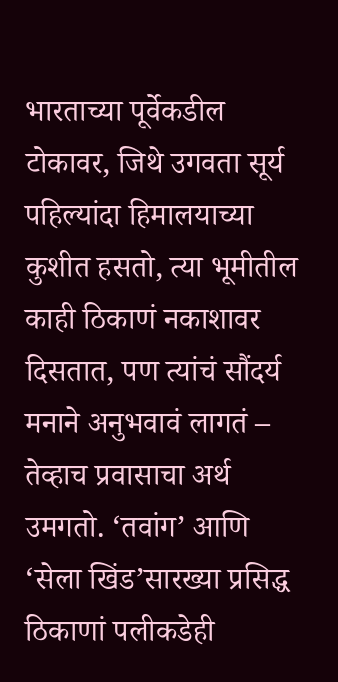भारताच्या पूर्वेकडील टोकावर, जिथे उगवता सूर्य पहिल्यांदा हिमालयाच्या कुशीत हसतो, त्या भूमीतील काही ठिकाणं नकाशावर दिसतात, पण त्यांचं सौंदर्य मनाने अनुभवावं लागतं – तेव्हाच प्रवासाचा अर्थ उमगतो. ‘तवांग’ आणि ‘सेला खिंड’सारख्या प्रसिद्ध ठिकाणां पलीकडेही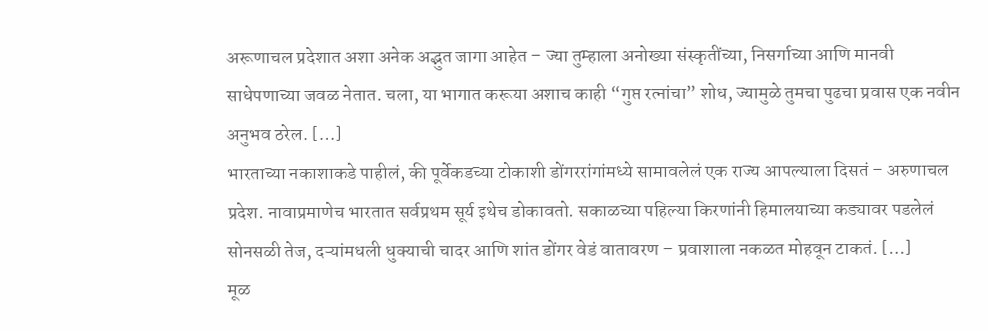अरूणाचल प्रदेशात अशा अनेक अद्भुत जागा आहेत – ज्या तुम्हाला अनोख्या संस्कृतींच्या, निसर्गाच्या आणि मानवी साधेपणाच्या जवळ नेतात. चला, या भागात करूया अशाच काही “गुप्त रत्नांचा” शोध, ज्यामुळे तुमचा पुढचा प्रवास एक नवीन अनुभव ठरेल. […]
भारताच्या नकाशाकडे पाहीलं, की पूर्वेकडच्या टोकाशी डोंगररांगांमध्ये सामावलेलं एक राज्य आपल्याला दिसतं – अरुणाचल प्रदेश. नावाप्रमाणेच भारतात सर्वप्रथम सूर्य इथेच डोकावतो. सकाळच्या पहिल्या किरणांनी हिमालयाच्या कड्यावर पडलेलं सोनसळी तेज, दऱ्यांमधली धुक्याची चादर आणि शांत डोंगर वेडं वातावरण – प्रवाशाला नकळत मोहवून टाकतं. […]
मूळ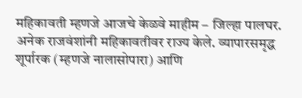महिकावती म्हणजे आजचे केळवे माहीम – जिल्हा पालघर. अनेक राजवंशांनी महिकावतीवर राज्य केले. व्यापारसमृद्ध शूर्पारक (म्हणजे नालासोपारा) आणि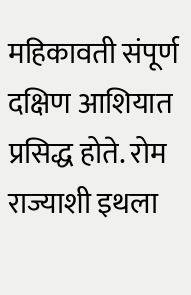महिकावती संपूर्ण दक्षिण आशियात प्रसिद्ध होते. रोम राज्याशी इथला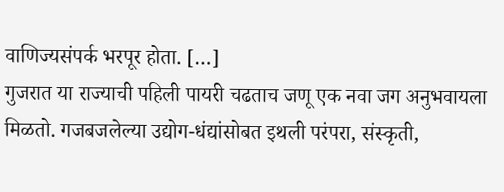वाणिज्यसंपर्क भरपूर होता. […]
गुजरात या राज्याची पहिली पायरी चढताच जणू एक नवा जग अनुभवायला मिळतो. गजबजलेल्या उद्योग-धंद्यांसोबत इथली परंपरा, संस्कृती,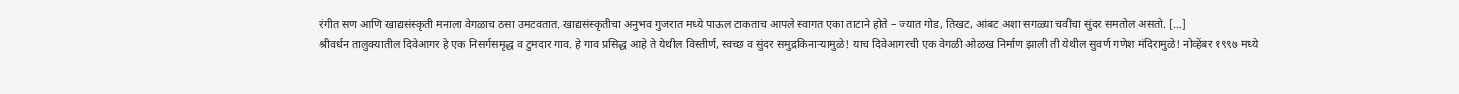रंगीत सण आणि खाद्यसंस्कृती मनाला वेगळाच ठसा उमटवतात. खाद्यसंस्कृतीचा अनुभव गुजरात मध्ये पाऊल टाकताच आपले स्वागत एका ताटाने होते – ज्यात गोड, तिखट, आंबट अशा सगळ्या चवींचा सुंदर समतोल असतो. […]
श्रीवर्धन तालुक्यातील दिवेआगर हे एक निसर्गसमृद्ध व टुमदार गाव. हे गाव प्रसिद्ध आहे ते येथील विस्तीर्ण, स्वच्छ व सुंदर समुद्रकिनाऱ्यामुळे! याच दिवेआगरची एक वेगळी ओळख निर्माण झाली ती येथील सुवर्ण गणेश मंदिरामुळे! नोव्हेंबर १९९७ मध्ये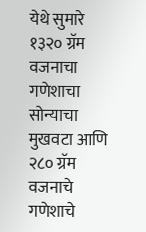येथे सुमारे १३२० ग्रॅम वजनाचा गणेशाचा सोन्याचा मुखवटा आणि २८० ग्रॅम वजनाचे गणेशाचे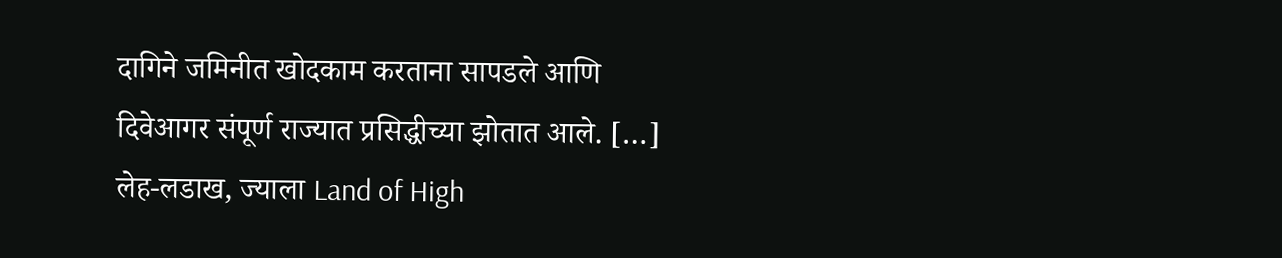दागिने जमिनीत खोदकाम करताना सापडले आणि दिवेआगर संपूर्ण राज्यात प्रसिद्धीच्या झोतात आले. […]
लेह-लडाख, ज्याला Land of High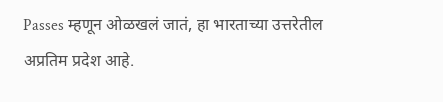Passes म्हणून ओळखलं जातं, हा भारताच्या उत्तरेतील अप्रतिम प्रदेश आहे.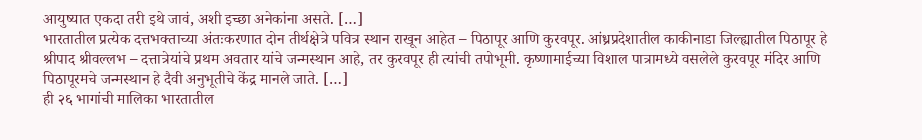आयुष्यात एकदा तरी इथे जावं, अशी इच्छा अनेकांना असते. […]
भारतातील प्रत्येक दत्तभक्ताच्या अंतःकरणात दोन तीर्थक्षेत्रे पवित्र स्थान राखून आहेत – पिठापूर आणि कुरवपूर. आंध्रप्रदेशातील काकीनाडा जिल्ह्यातील पिठापूर हे श्रीपाद श्रीवल्लभ – दत्तात्रेयांचे प्रथम अवतार यांचे जन्मस्थान आहे, तर कुरवपूर ही त्यांची तपोभूमी. कृष्णामाईच्या विशाल पात्रामध्ये वसलेले कुरवपूर मंदिर आणि पिठापूरमचे जन्मस्थान हे दैवी अनुभूतीचे केंद्र मानले जाते. […]
ही २६ भागांची मालिका भारतातील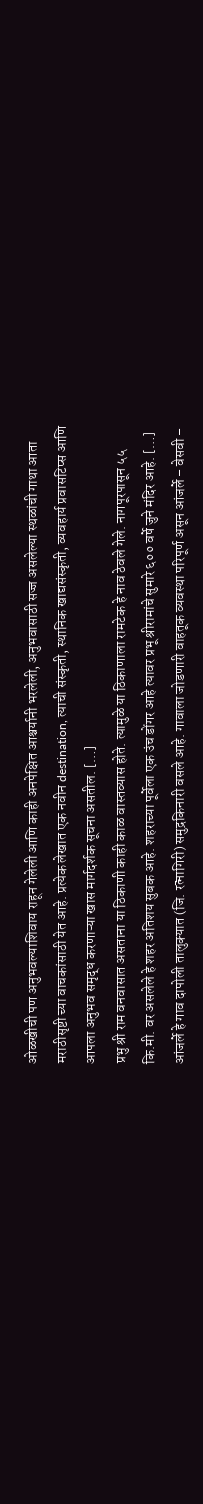ओळखीची पण अनुभवल्याशिवाय राहून गेलेली आणि काही अनपेक्षित आश्चर्यानी भरलेली, अनुभवासाठी सज्ज असलेल्या स्थळांची गाथा आता मराठीसृष्टी च्या वाचकांसाठी येत आहे. प्रत्येक लेखात एक नवीन destination, त्याची संस्कृती, स्थानिक खाद्यसंस्कृती, व्यवहार्य प्रवासटिप्स आणि आपला अनुभव समृद्ध करणाऱ्या खास मार्गदर्शक सूचना असतील. […]
प्रभु श्री राम वनवासात असताना या ठिकाणी काही काळ वास्तव्यास होते. त्यामुळे या ठिकाणाला रामटेक हे नाव ठेवले गेले. नागपूरपासून ५५ कि.मी. वर असलेले हे शहर अतिशय सुबक आहे. शहराच्या पूर्वेला एक उंच डोंगर आहे त्यावर प्रभू श्रीरामांचे सुमारे ६०० वर्षे जुने मंदिर आहे. […]
आंजर्ले हे गाव दापोली तालुक्यात (जि. रत्नागिरी) समुद्रकिनारी वसले आहे. गावाला जोडणारी वाहतूक व्यवस्था परिपूर्ण असून आंजर्ले – वेसवी –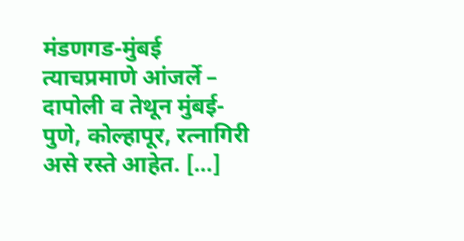मंडणगड-मुंबई त्याचप्रमाणे आंजर्ले – दापोली व तेथून मुंबई- पुणे, कोल्हापूर, रत्नागिरी असे रस्ते आहेत. […]